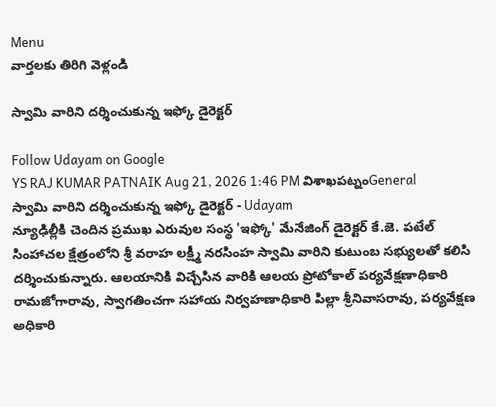Menu
వార్తలకు తిరిగి వెళ్లండి

స్వామి వారిని దర్శించుకున్న ఇఫ్కో డైరెక్టర్

Follow Udayam on Google
YS RAJ KUMAR PATNAIK Aug 21, 2026 1:46 PM విశాఖపట్నంGeneral
స్వామి వారిని దర్శించుకున్న ఇఫ్కో డైరెక్టర్ - Udayam
న్యూఢిల్లీకి చెందిన ప్రముఖ ఎరువుల సంస్థ 'ఇఫ్కో' మేనేజింగ్ డైరెక్టర్ కే.జె. పటేల్ సింహాచల క్షేత్రంలోని శ్రీ వరాహ లక్ష్మీ నరసింహ స్వామి వారిని కుటుంబ సభ్యులతో కలిసి దర్శించుకున్నారు. ఆలయానికి విచ్చేసిన వారికి ఆలయ ప్రోటోకాల్ పర్యవేక్షణాధికారి రామజోగారావు, స్వాగతించగా సహాయ నిర్వహణాధికారి పిల్లా శ్రీనివాసరావు, పర్యవేక్షణ అధికారి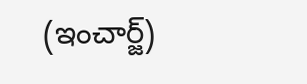(ఇంచార్జ్)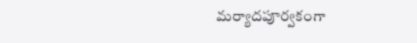మర్యాదపూర్వకంగా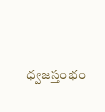ధ్వజస్తంభం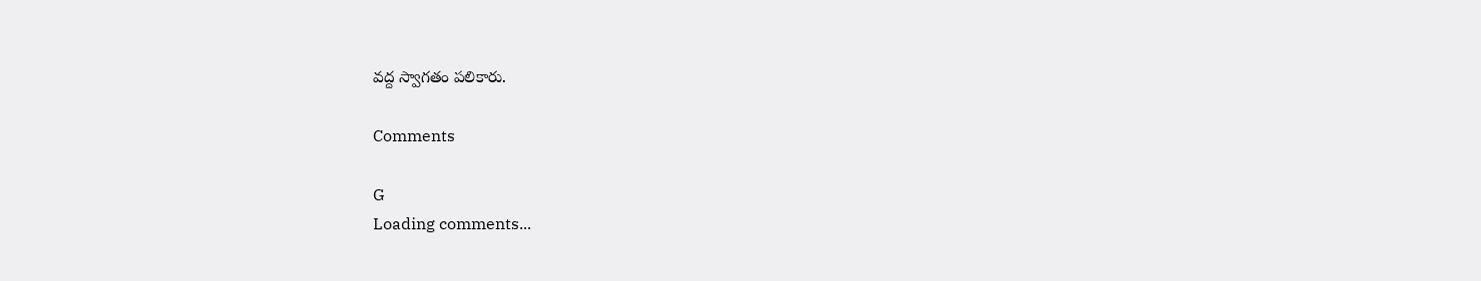వద్ద స్వాగతం పలికారు.

Comments

G
Loading comments...